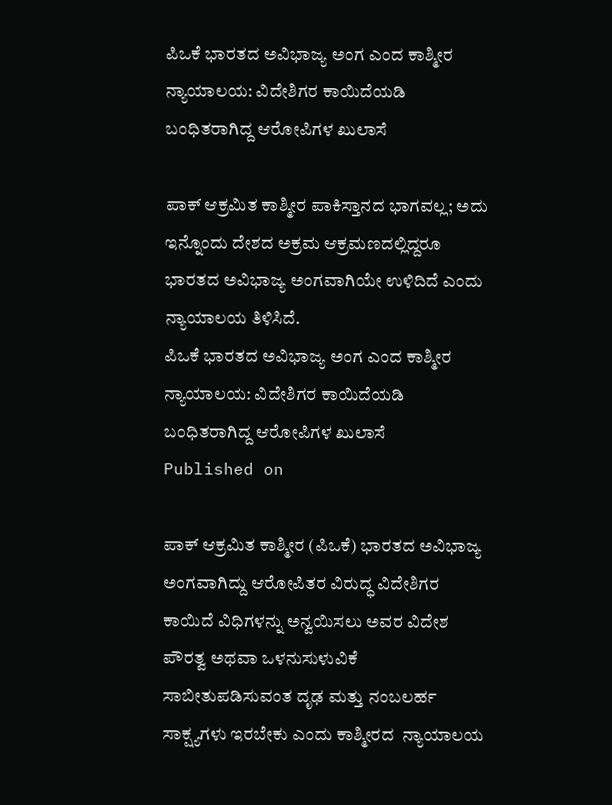ಪಿಒಕೆ ಭಾರತದ ಅವಿಭಾಜ್ಯ ಅಂಗ ಎಂದ ಕಾಶ್ಮೀರ ನ್ಯಾಯಾಲಯ: ವಿದೇಶಿಗರ ಕಾಯಿದೆಯಡಿ ಬಂಧಿತರಾಗಿದ್ದ ಆರೋಪಿಗಳ ಖುಲಾಸೆ

ಪಾಕ್ ಆಕ್ರಮಿತ ಕಾಶ್ಮೀರ ಪಾಕಿಸ್ತಾನದ ಭಾಗವಲ್ಲ; ಅದು ಇನ್ನೊಂದು ದೇಶದ ಅಕ್ರಮ ಆಕ್ರಮಣದಲ್ಲಿದ್ದರೂ ಭಾರತದ ಅವಿಭಾಜ್ಯ ಅಂಗವಾಗಿಯೇ ಉಳಿದಿದೆ ಎಂದು ನ್ಯಾಯಾಲಯ ತಿಳಿಸಿದೆ.
ಪಿಒಕೆ ಭಾರತದ ಅವಿಭಾಜ್ಯ ಅಂಗ ಎಂದ ಕಾಶ್ಮೀರ ನ್ಯಾಯಾಲಯ: ವಿದೇಶಿಗರ ಕಾಯಿದೆಯಡಿ ಬಂಧಿತರಾಗಿದ್ದ ಆರೋಪಿಗಳ ಖುಲಾಸೆ
Published on

ಪಾಕ್‌ ಆಕ್ರಮಿತ ಕಾಶ್ಮೀರ (ಪಿಒಕೆ) ಭಾರತದ ಅವಿಭಾಜ್ಯ ಅಂಗವಾಗಿದ್ದು ಆರೋಪಿತರ ವಿರುದ್ಧ ವಿದೇಶಿಗರ ಕಾಯಿದೆ ವಿಧಿಗಳನ್ನು ಅನ್ವಯಿಸಲು ಅವರ ವಿದೇಶ ಪೌರತ್ವ ಅಥವಾ ಒಳನುಸುಳುವಿಕೆ ಸಾಬೀತುಪಡಿಸುವಂತ ದೃಢ ಮತ್ತು ನಂಬಲರ್ಹ ಸಾಕ್ಷ್ಯಗಳು ಇರಬೇಕು ಎಂದು ಕಾಶ್ಮೀರದ  ನ್ಯಾಯಾಲಯ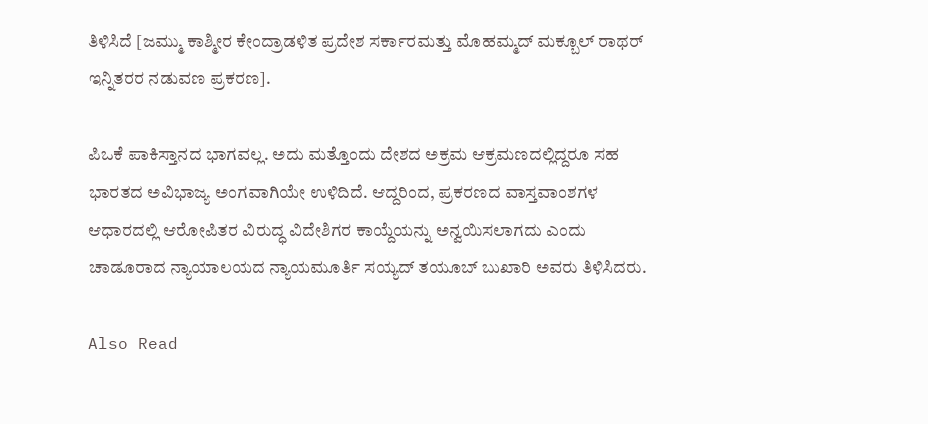ತಿಳಿಸಿದೆ [ಜಮ್ಮು ಕಾಶ್ಮೀರ ಕೇಂದ್ರಾಡಳಿತ ಪ್ರದೇಶ ಸರ್ಕಾರಮತ್ತು ಮೊಹಮ್ಮದ್‌ ಮಕ್ಬೂಲ್‌ ರಾಥರ್‌ ಇನ್ನಿತರರ ನಡುವಣ ಪ್ರಕರಣ].

ಪಿಒಕೆ ಪಾಕಿಸ್ತಾನದ ಭಾಗವಲ್ಲ. ಅದು ಮತ್ತೊಂದು ದೇಶದ ಅಕ್ರಮ ಆಕ್ರಮಣದಲ್ಲಿದ್ದರೂ ಸಹ ಭಾರತದ ಅವಿಭಾಜ್ಯ ಅಂಗವಾಗಿಯೇ ಉಳಿದಿದೆ. ಆದ್ದರಿಂದ, ಪ್ರಕರಣದ ವಾಸ್ತವಾಂಶಗಳ ಆಧಾರದಲ್ಲಿ ಆರೋಪಿತರ ವಿರುದ್ಧ ವಿದೇಶಿಗರ ಕಾಯ್ದೆಯನ್ನು ಅನ್ವಯಿಸಲಾಗದು ಎಂದು ಚಾಡೂರಾದ ನ್ಯಾಯಾಲಯದ ನ್ಯಾಯಮೂರ್ತಿ ಸಯ್ಯದ್ ತಯೂಬ್ ಬುಖಾರಿ ಅವರು ತಿಳಿಸಿದರು.

Also Read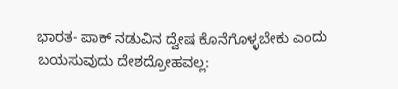ಭಾರತ- ಪಾಕ್ ನಡುವಿನ ದ್ವೇಷ ಕೊನೆಗೊಳ್ಳಬೇಕು ಎಂದು ಬಯಸುವುದು ದೇಶದ್ರೋಹವಲ್ಲ: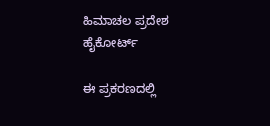ಹಿಮಾಚಲ ಪ್ರದೇಶ ಹೈಕೋರ್ಟ್

ಈ ಪ್ರಕರಣದಲ್ಲಿ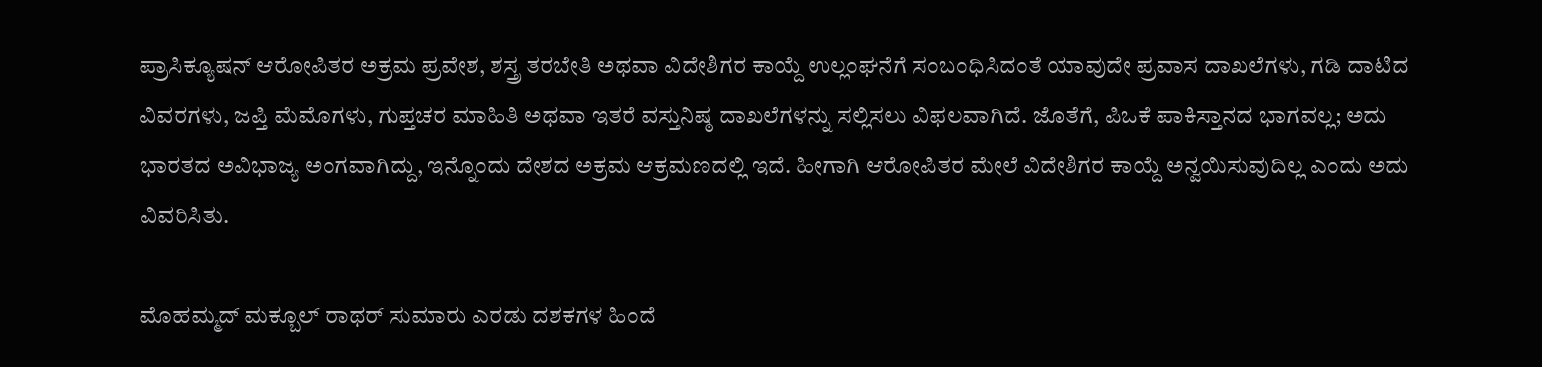ಪ್ರಾಸಿಕ್ಯೂಷನ್ ಆರೋಪಿತರ ಅಕ್ರಮ ಪ್ರವೇಶ, ಶಸ್ತ್ರ ತರಬೇತಿ ಅಥವಾ ವಿದೇಶಿಗರ ಕಾಯ್ದೆ ಉಲ್ಲಂಘನೆಗೆ ಸಂಬಂಧಿಸಿದಂತೆ ಯಾವುದೇ ಪ್ರವಾಸ ದಾಖಲೆಗಳು, ಗಡಿ ದಾಟಿದ ವಿವರಗಳು, ಜಪ್ತಿ ಮೆಮೊಗಳು, ಗುಪ್ತಚರ ಮಾಹಿತಿ ಅಥವಾ ಇತರೆ ವಸ್ತುನಿಷ್ಠ ದಾಖಲೆಗಳನ್ನು ಸಲ್ಲಿಸಲು ವಿಫಲವಾಗಿದೆ. ಜೊತೆಗೆ, ಪಿಒಕೆ ಪಾಕಿಸ್ತಾನದ ಭಾಗವಲ್ಲ; ಅದು ಭಾರತದ ಅವಿಭಾಜ್ಯ ಅಂಗವಾಗಿದ್ದು, ಇನ್ನೊಂದು ದೇಶದ ಅಕ್ರಮ ಆಕ್ರಮಣದಲ್ಲಿ ಇದೆ. ಹೀಗಾಗಿ ಆರೋಪಿತರ ಮೇಲೆ ವಿದೇಶಿಗರ ಕಾಯ್ದೆ ಅನ್ವಯಿಸುವುದಿಲ್ಲ ಎಂದು ಅದು ವಿವರಿಸಿತು.

ಮೊಹಮ್ಮದ್ ಮಕ್ಬೂಲ್ ರಾಥರ್ ಸುಮಾರು ಎರಡು ದಶಕಗಳ ಹಿಂದೆ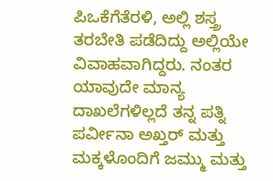ಪಿಒಕೆಗೆತೆರಳಿ, ಅಲ್ಲಿ ಶಸ್ತ್ರ ತರಬೇತಿ ಪಡೆದಿದ್ದು ಅಲ್ಲಿಯೇ ವಿವಾಹವಾಗಿದ್ದರು. ನಂತರ ಯಾವುದೇ ಮಾನ್ಯ ದಾಖಲೆಗಳಿಲ್ಲದೆ ತನ್ನ ಪತ್ನಿ ಪರ್ವೀನಾ ಅಖ್ತರ್ ಮತ್ತು ಮಕ್ಕಳೊಂದಿಗೆ ಜಮ್ಮು ಮತ್ತು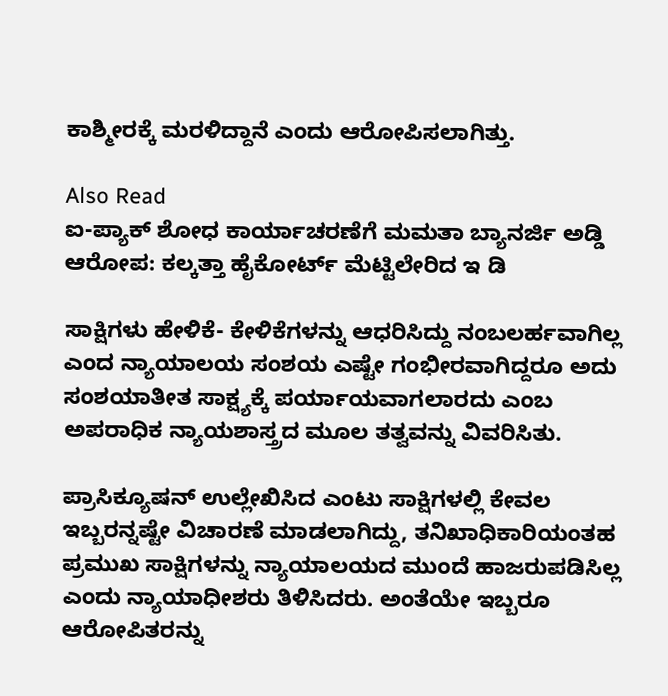ಕಾಶ್ಮೀರಕ್ಕೆ ಮರಳಿದ್ದಾನೆ ಎಂದು ಆರೋಪಿಸಲಾಗಿತ್ತು.

Also Read
ಐ-ಪ್ಯಾಕ್ ಶೋಧ ಕಾರ್ಯಾಚರಣೆಗೆ ಮಮತಾ ಬ್ಯಾನರ್ಜಿ ಅಡ್ಡಿ ಆರೋಪ: ಕಲ್ಕತ್ತಾ ಹೈಕೋರ್ಟ್ ಮೆಟ್ಟಿಲೇರಿದ ಇ ಡಿ

ಸಾಕ್ಷಿಗಳು ಹೇಳಿಕೆ- ಕೇಳಿಕೆಗಳನ್ನು ಆಧರಿಸಿದ್ದು ನಂಬಲರ್ಹವಾಗಿಲ್ಲ ಎಂದ ನ್ಯಾಯಾಲಯ ಸಂಶಯ ಎಷ್ಟೇ ಗಂಭೀರವಾಗಿದ್ದರೂ ಅದು ಸಂಶಯಾತೀತ ಸಾಕ್ಷ್ಯಕ್ಕೆ ಪರ್ಯಾಯವಾಗಲಾರದು ಎಂಬ ಅಪರಾಧಿಕ ನ್ಯಾಯಶಾಸ್ತ್ರದ ಮೂಲ ತತ್ವವನ್ನು ವಿವರಿಸಿತು.

ಪ್ರಾಸಿಕ್ಯೂಷನ್ ಉಲ್ಲೇಖಿಸಿದ ಎಂಟು ಸಾಕ್ಷಿಗಳಲ್ಲಿ ಕೇವಲ ಇಬ್ಬರನ್ನಷ್ಟೇ ವಿಚಾರಣೆ ಮಾಡಲಾಗಿದ್ದು, ತನಿಖಾಧಿಕಾರಿಯಂತಹ ಪ್ರಮುಖ ಸಾಕ್ಷಿಗಳನ್ನು ನ್ಯಾಯಾಲಯದ ಮುಂದೆ ಹಾಜರುಪಡಿಸಿಲ್ಲ ಎಂದು ನ್ಯಾಯಾಧೀಶರು ತಿಳಿಸಿದರು. ಅಂತೆಯೇ ಇಬ್ಬರೂ ಆರೋಪಿತರನ್ನು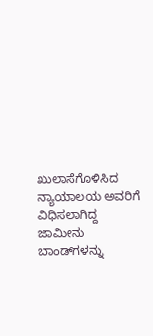ಖುಲಾಸೆಗೊಳಿಸಿದ ನ್ಯಾಯಾಲಯ ಅವರಿಗೆ ವಿಧಿಸಲಾಗಿದ್ದ ಜಾಮೀನು ಬಾಂಡ್‌ಗಳನ್ನು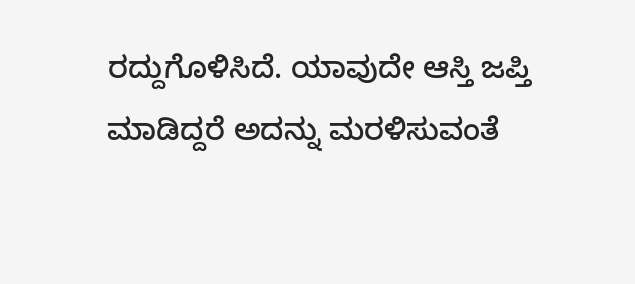ರದ್ದುಗೊಳಿಸಿದೆ. ಯಾವುದೇ ಆಸ್ತಿ ಜಪ್ತಿ ಮಾಡಿದ್ದರೆ ಅದನ್ನು ಮರಳಿಸುವಂತೆ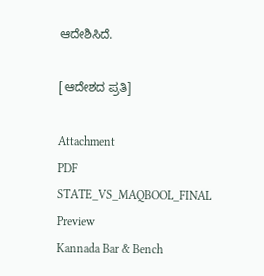ಆದೇಶಿಸಿದೆ.

[ಆದೇಶದ ಪ್ರತಿ]

Attachment
PDF
STATE_VS_MAQBOOL_FINAL
Preview
Kannada Bar & Bench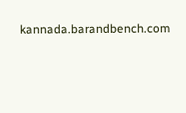kannada.barandbench.com